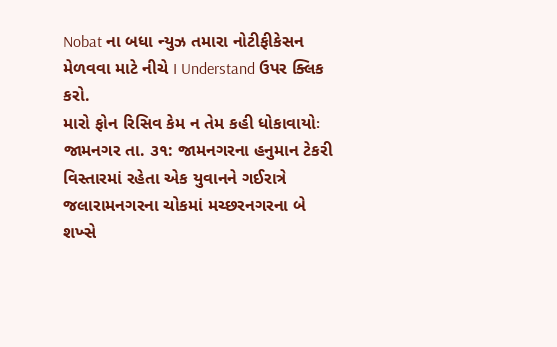Nobat ના બધા ન્યુઝ તમારા નોટીફીકેસન મેળવવા માટે નીચે I Understand ઉપર ક્લિક કરો.
મારો ફોન રિસિવ કેમ ન તેમ કહી ધોકાવાયોઃ
જામનગર તા. ૩૧: જામનગરના હનુમાન ટેકરી વિસ્તારમાં રહેતા એક યુવાનને ગઈરાત્રે જલારામનગરના ચોકમાં મચ્છરનગરના બે શખ્સે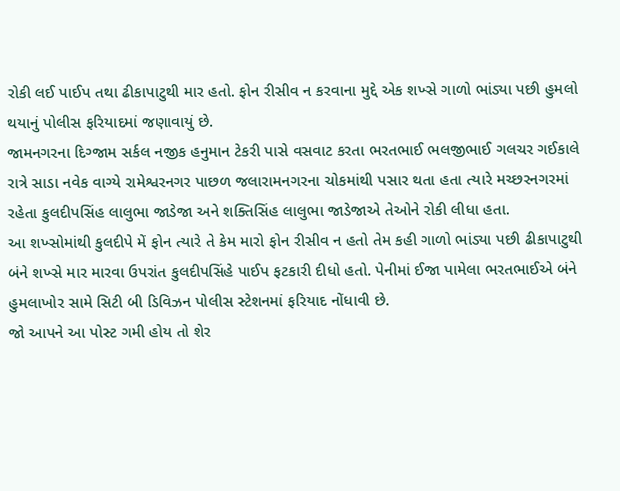રોકી લઈ પાઈપ તથા ઢીકાપાટુથી માર હતો. ફોન રીસીવ ન કરવાના મુદ્દે એક શખ્સે ગાળો ભાંડ્યા પછી હુમલો થયાનું પોલીસ ફરિયાદમાં જણાવાયું છે.
જામનગરના દિગ્જામ સર્કલ નજીક હનુમાન ટેકરી પાસે વસવાટ કરતા ભરતભાઈ ભલજીભાઈ ગલચર ગઈકાલે રાત્રે સાડા નવેક વાગ્યે રામેશ્વરનગર પાછળ જલારામનગરના ચોકમાંથી પસાર થતા હતા ત્યારે મચ્છરનગરમાં રહેતા કુલદીપસિંહ લાલુભા જાડેજા અને શક્તિસિંહ લાલુભા જાડેજાએ તેઓને રોકી લીધા હતા.
આ શખ્સોમાંથી કુલદીપે મેં ફોન ત્યારે તે કેમ મારો ફોન રીસીવ ન હતો તેમ કહી ગાળો ભાંડ્યા પછી ઢીકાપાટુથી બંને શખ્સે માર મારવા ઉપરાંત કુલદીપસિંહે પાઈપ ફટકારી દીધો હતો. પેનીમાં ઈજા પામેલા ભરતભાઈએ બંને હુમલાખોર સામે સિટી બી ડિવિઝન પોલીસ સ્ટેશનમાં ફરિયાદ નોંધાવી છે.
જો આપને આ પોસ્ટ ગમી હોય તો શેર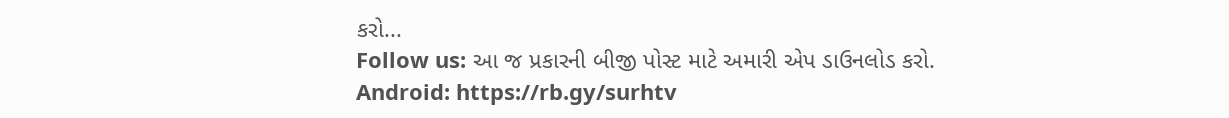કરો...
Follow us: આ જ પ્રકારની બીજી પોસ્ટ માટે અમારી એપ ડાઉનલોડ કરો.
Android: https://rb.gy/surhtv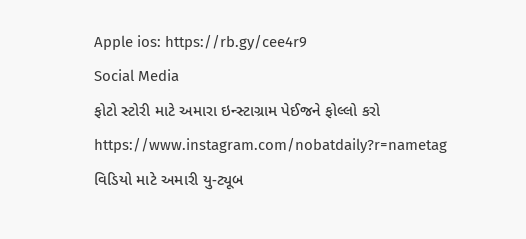Apple ios: https://rb.gy/cee4r9
Social Media
ફોટો સ્ટોરી માટે અમારા ઇન્સ્ટાગ્રામ પેઈજને ફોલ્લો કરો
https://www.instagram.com/nobatdaily?r=nametag
વિડિયો માટે અમારી યુ-ટ્યૂબ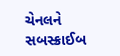ચેનલને સબસ્ક્રાઈબ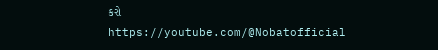કરો
https://youtube.com/@Nobatofficial